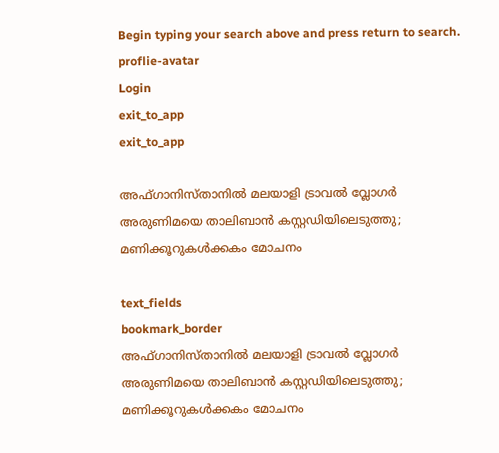Begin typing your search above and press return to search.
proflie-avatar
Login
exit_to_app
exit_to_app

അഫ്ഗാനിസ്താനിൽ മലയാളി ട്രാവൽ വ്ലോഗർ അരുണിമയെ താലിബാൻ കസ്റ്റഡിയിലെടുത്തു; മണിക്കൂറുകൾക്കകം മോചനം

text_fields
bookmark_border
അഫ്ഗാനിസ്താനിൽ മലയാളി ട്രാവൽ വ്ലോഗർ അരുണിമയെ താലിബാൻ കസ്റ്റഡിയിലെടുത്തു; മണിക്കൂറുകൾക്കകം മോചനം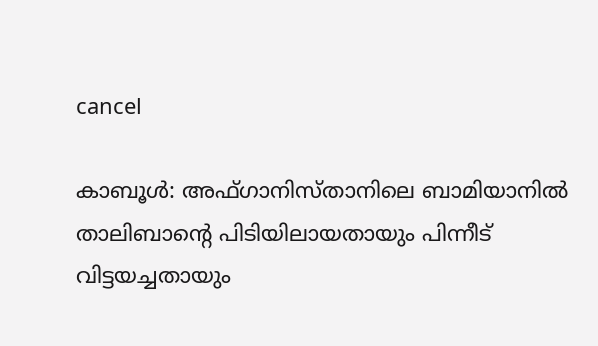cancel

കാബൂൾ: അഫ്ഗാനിസ്താനിലെ ബാമിയാനിൽ താലിബാന്റെ പിടിയിലായതായും പിന്നീട് വിട്ടയച്ചതായും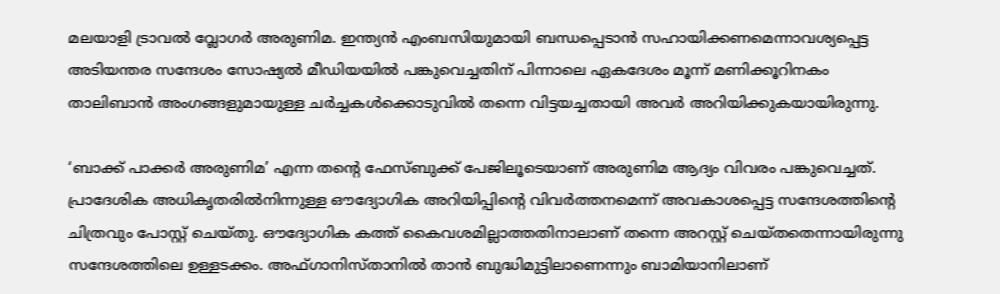മലയാളി ട്രാവൽ വ്ലോഗർ അരുണിമ. ഇന്ത്യൻ എംബസിയുമായി ബന്ധപ്പെടാൻ സഹായിക്കണമെന്നാവശ്യപ്പെട്ട അടിയന്തര സന്ദേശം സോഷ്യൽ മീഡിയയിൽ പങ്കുവെച്ചതിന് പിന്നാലെ ഏകദേശം മൂന്ന് മണിക്കൂറിനകം താലിബാൻ അംഗങ്ങളുമായുള്ള ചർച്ചകൾക്കൊടുവിൽ തന്നെ വിട്ടയച്ചതായി അവർ അറിയിക്കുകയായിരുന്നു.

‘ബാക്ക് പാക്കർ അരുണിമ’ എന്ന തന്‍റെ ഫേസ്ബുക്ക് പേജിലൂടെയാണ് അരുണിമ ആദ്യം വിവരം പങ്കുവെച്ചത്. പ്രാദേശിക അധികൃതരിൽനിന്നുള്ള ഔദ്യോഗിക അറിയിപ്പിന്റെ വിവർത്തനമെന്ന് അവകാശപ്പെട്ട സന്ദേശത്തിന്റെ ചിത്രവും പോസ്റ്റ് ചെയ്തു. ഔദ്യോഗിക കത്ത് കൈവശമില്ലാത്തതിനാലാണ് തന്നെ അറസ്റ്റ് ചെയ്തതെന്നായിരുന്നു സന്ദേശത്തിലെ ഉള്ളടക്കം. അഫ്ഗാനിസ്താനിൽ താൻ ബുദ്ധിമുട്ടിലാണെന്നും ബാമിയാനിലാണ്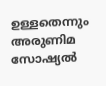ഉള്ളതെന്നും അരുണിമ സോഷ്യൽ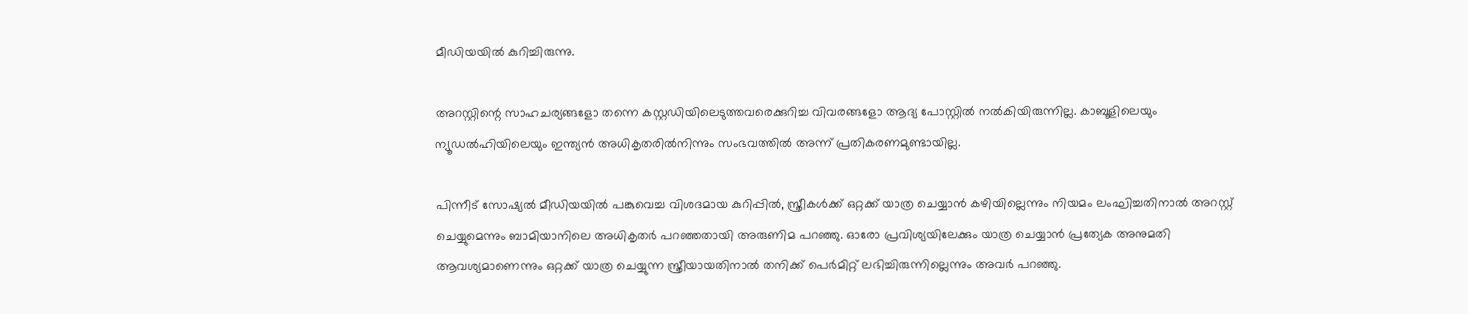മീഡിയയിൽ കുറിച്ചിരുന്നു.

അറസ്റ്റിന്റെ സാഹചര്യങ്ങളോ തന്നെ കസ്റ്റഡിയിലെടുത്തവരെക്കുറിച്ച വിവരങ്ങളോ ആദ്യ പോസ്റ്റിൽ നൽകിയിരുന്നില്ല. കാബൂളിലെയും ന്യൂഡൽഹിയിലെയും ഇന്ത്യൻ അധികൃതരിൽനിന്നും സംഭവത്തിൽ അന്ന് പ്രതികരണമുണ്ടായില്ല.

പിന്നീട് സോഷ്യൽ മീഡിയയിൽ പങ്കുവെച്ച വിശദമായ കുറിപ്പിൽ, സ്ത്രീകൾക്ക് ഒറ്റക്ക് യാത്ര ചെയ്യാൻ കഴിയില്ലെന്നും നിയമം ലംഘിച്ചതിനാൽ അറസ്റ്റ് ചെയ്യുമെന്നും ബാമിയാനിലെ അധികൃതർ പറഞ്ഞതായി അരുണിമ പറഞ്ഞു. ഓരോ പ്രവിശ്യയിലേക്കും യാത്ര ചെയ്യാൻ പ്രത്യേക അനുമതി ആവശ്യമാണെന്നും ഒറ്റക്ക് യാത്ര ചെയ്യുന്ന സ്ത്രീയായതിനാൽ തനിക്ക് പെർമിറ്റ് ലഭിച്ചിരുന്നില്ലെന്നും അവർ പറഞ്ഞു.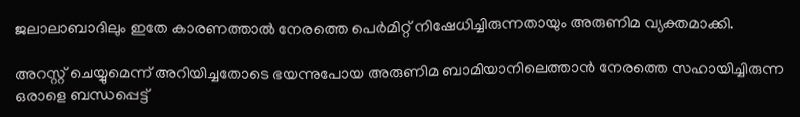ജലാലാബാദിലും ഇതേ കാരണത്താൽ നേരത്തെ പെർമിറ്റ് നിഷേധിച്ചിരുന്നതായും അരുണിമ വ്യക്തമാക്കി.

അറസ്റ്റ് ചെയ്യുമെന്ന് അറിയിച്ചതോടെ ഭയന്നുപോയ അരുണിമ ബാമിയാനിലെത്താൻ നേരത്തെ സഹായിച്ചിരുന്ന ഒരാളെ ബന്ധപ്പെട്ട്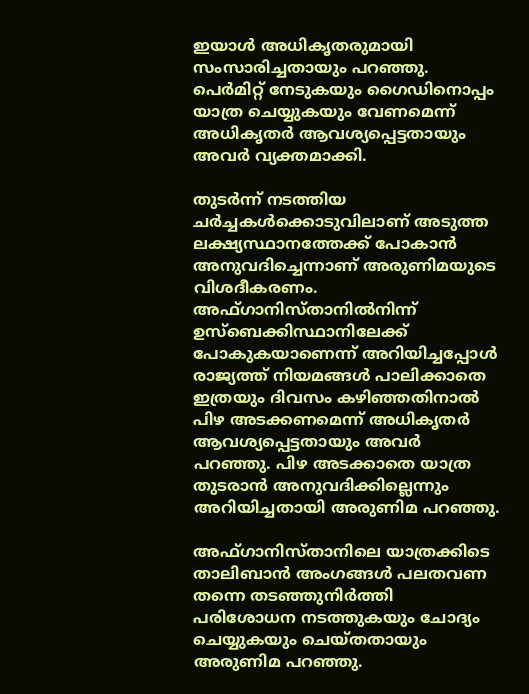ഇയാൾ അധികൃതരുമായി സംസാരിച്ചതായും പറഞ്ഞു. പെർമിറ്റ് നേടുകയും ഗൈഡിനൊപ്പം യാത്ര ചെയ്യുകയും വേണമെന്ന് അധികൃതർ ആവശ്യപ്പെട്ടതായും അവർ വ്യക്തമാക്കി.

തുടർന്ന് നടത്തിയ ചർച്ചകൾക്കൊടുവിലാണ് അടുത്ത ലക്ഷ്യസ്ഥാനത്തേക്ക് പോകാൻ അനുവദിച്ചെന്നാണ് അരുണിമയുടെ വിശദീകരണം. അഫ്ഗാനിസ്താനിൽനിന്ന് ഉസ്ബെക്കിസ്ഥാനിലേക്ക് പോകുകയാണെന്ന് അറിയിച്ചപ്പോൾ രാജ്യത്ത് നിയമങ്ങൾ പാലിക്കാതെ ഇത്രയും ദിവസം കഴിഞ്ഞതിനാൽ പിഴ അടക്കണമെന്ന് അധികൃതർ ആവശ്യപ്പെട്ടതായും അവർ പറഞ്ഞു. പിഴ അടക്കാതെ യാത്ര തുടരാൻ അനുവദിക്കില്ലെന്നും അറിയിച്ചതായി അരുണിമ പറഞ്ഞു.

അഫ്ഗാനിസ്താനിലെ യാത്രക്കിടെ താലിബാൻ അംഗങ്ങൾ പലതവണ തന്നെ തടഞ്ഞുനിർത്തി പരിശോധന നടത്തുകയും ചോദ്യം ചെയ്യുകയും ചെയ്തതായും അരുണിമ പറഞ്ഞു.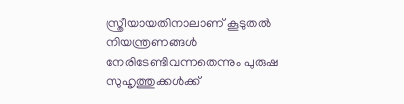സ്ത്രീയായതിനാലാണ് കൂടുതൽ നിയന്ത്രണങ്ങൾ നേരിടേണ്ടിവന്നതെന്നും പുരുഷ സുഹൃത്തുക്കൾക്ക്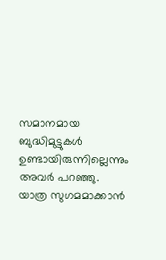സമാനമായ ബുദ്ധിമുട്ടുകൾ ഉണ്ടായിരുന്നില്ലെന്നും അവർ പറഞ്ഞു. യാത്ര സുഗമമാക്കാൻ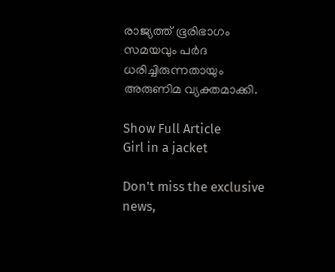രാജ്യത്ത് ഭൂരിഭാഗം സമയവും പർദ ധരിച്ചിരുന്നതായും അരുണിമ വ്യക്തമാക്കി.

Show Full Article
Girl in a jacket

Don't miss the exclusive news,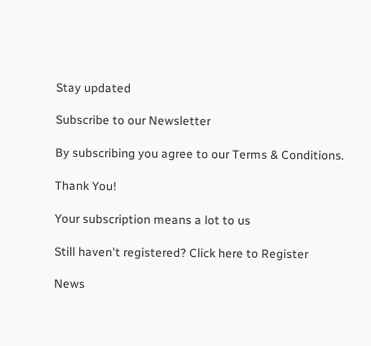Stay updated

Subscribe to our Newsletter

By subscribing you agree to our Terms & Conditions.

Thank You!

Your subscription means a lot to us

Still haven't registered? Click here to Register

News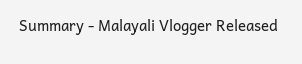Summary - Malayali Vlogger Released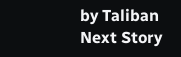by Taliban
Next Story